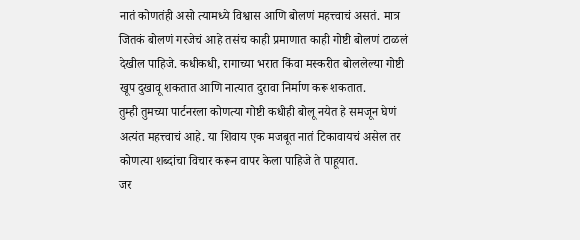नातं कोणतंही असो त्यामध्ये विश्वास आणि बोलणं महत्त्वाचं असतं. मात्र जितकं बोलणं गरजेचं आहे तसंच काही प्रमाणात काही गोष्टी बोलणं टाळलं देखील पाहिजे. कधीकधी, रागाच्या भरात किंवा मस्करीत बोललेल्या गोष्टी खूप दुखावू शकतात आणि नात्यात दुरावा निर्माण करू शकतात.
तुम्ही तुमच्या पार्टनरला कोणत्या गोष्टी कधीही बोलू नयेत हे समजून घेणं अत्यंत महत्त्वाचं आहे. या शिवाय एक मजबूत नातं टिकावायचं असेल तर कोणत्या शब्दांचा विचार करून वापर केला पाहिजे ते पाहूयात.
जर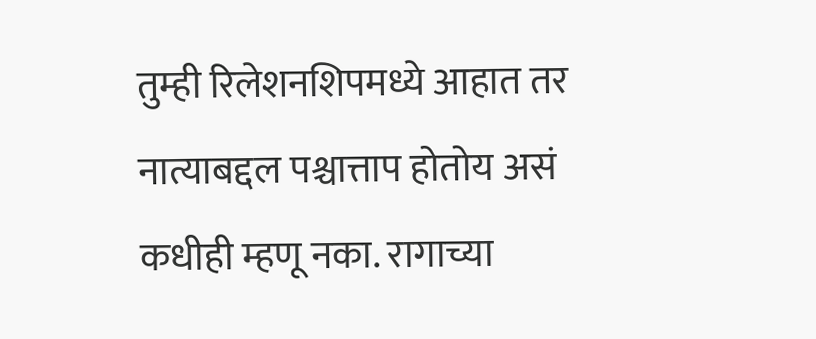तुम्ही रिलेशनशिपमध्ये आहात तर नात्याबद्दल पश्चात्ताप होतोय असं कधीही म्हणू नका. रागाच्या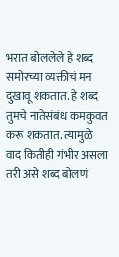भरात बोललेले हे शब्द समोरच्या व्यक्तीचं मन दुखावू शकतात. हे शब्द तुमचे नातेसंबंध कमकुवत करू शकतात. त्यामुळे वाद कितीही गंभीर असला तरी असे शब्द बोलणं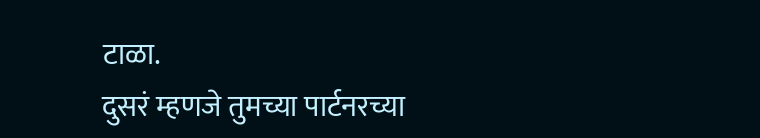टाळा.
दुसरं म्हणजे तुमच्या पार्टनरच्या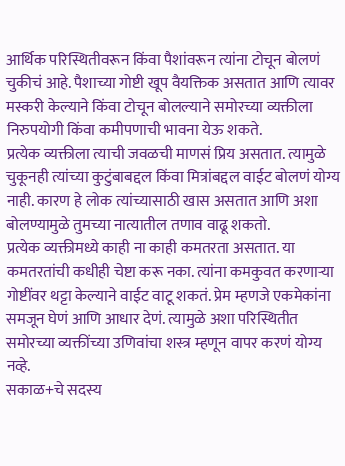आर्थिक परिस्थितीवरून किंवा पैशांवरून त्यांना टोचून बोलणं चुकीचं आहे. पैशाच्या गोष्टी खूप वैयक्तिक असतात आणि त्यावर मस्करी केल्याने किंवा टोचून बोलल्याने समोरच्या व्यक्तीला निरुपयोगी किंवा कमीपणाची भावना येऊ शकते.
प्रत्येक व्यक्तीला त्याची जवळची माणसं प्रिय असतात. त्यामुळे चुकूनही त्यांच्या कुटुंबाबद्दल किंवा मित्रांबद्दल वाईट बोलणं योग्य नाही. कारण हे लोक त्यांच्यासाठी खास असतात आणि अशा बोलण्यामुळे तुमच्या नात्यातील तणाव वाढू शकतो.
प्रत्येक व्यक्तीमध्ये काही ना काही कमतरता असतात. या कमतरतांची कधीही चेष्टा करू नका. त्यांना कमकुवत करणाऱ्या गोष्टींवर थट्टा केल्याने वाईट वाटू शकतं. प्रेम म्हणजे एकमेकांना समजून घेणं आणि आधार देणं. त्यामुळे अशा परिस्थितीत समोरच्या व्यक्तींच्या उणिवांचा शस्त्र म्हणून वापर करणं योग्य नव्हे.
सकाळ+चे सदस्य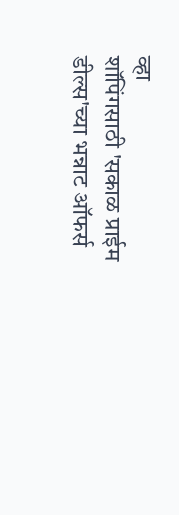व्हा
शॉपिंगसाठी 'सकाळ प्राईम डील्स'च्या भन्नाट ऑफर्स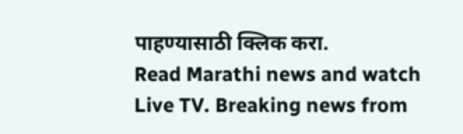पाहण्यासाठी क्लिक करा.
Read Marathi news and watch Live TV. Breaking news from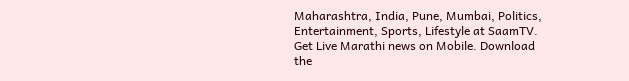Maharashtra, India, Pune, Mumbai, Politics, Entertainment, Sports, Lifestyle at SaamTV. Get Live Marathi news on Mobile. Download the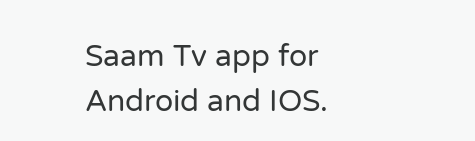Saam Tv app for Android and IOS.